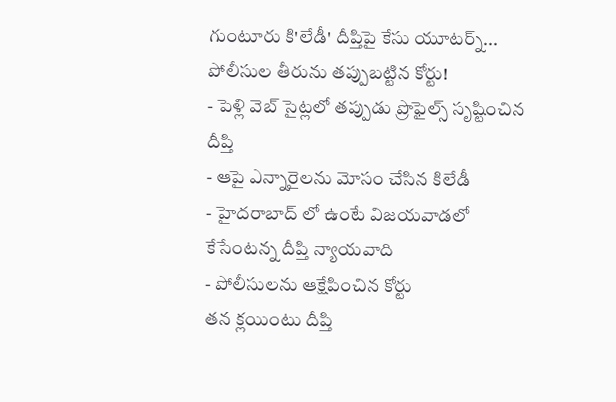గుంటూరు కి'లేడీ' దీప్తిపై కేసు యూటర్న్... పోలీసుల తీరును తప్పుబట్టిన కోర్టు!
- పెళ్లి వెబ్ సైట్లలో తప్పుడు ప్రొఫైల్స్ సృష్టించిన దీప్తి
- ఆపై ఎన్నారైలను మోసం చేసిన కిలేడీ
- హైదరాబాద్ లో ఉంటే విజయవాడలో కేసేంటన్న దీప్తి న్యాయవాది
- పోలీసులను ఆక్షేపించిన కోర్టు
తన క్లయింటు దీప్తి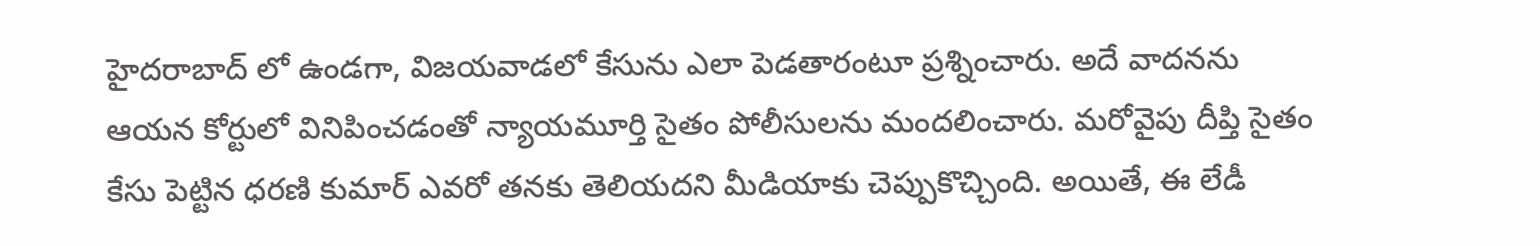హైదరాబాద్ లో ఉండగా, విజయవాడలో కేసును ఎలా పెడతారంటూ ప్రశ్నించారు. అదే వాదనను ఆయన కోర్టులో వినిపించడంతో న్యాయమూర్తి సైతం పోలీసులను మందలించారు. మరోవైపు దీప్తి సైతం కేసు పెట్టిన ధరణి కుమార్ ఎవరో తనకు తెలియదని మీడియాకు చెప్పుకొచ్చింది. అయితే, ఈ లేడీ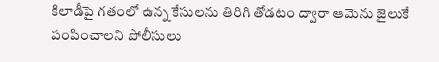కిలాడీపై గతంలో ఉన్న కేసులను తిరిగి తోడటం ద్వారా ఆమెను జైలుకే పంపించాలని పోలీసులు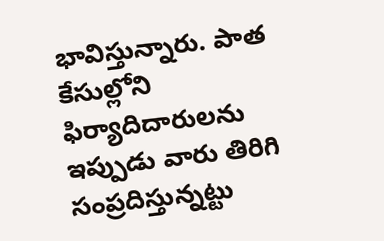భావిస్తున్నారు. పాత కేసుల్లోని ఫిర్యాదిదారులను ఇప్పుడు వారు తిరిగి సంప్రదిస్తున్నట్టు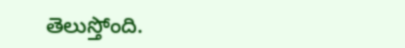తెలుస్తోంది.